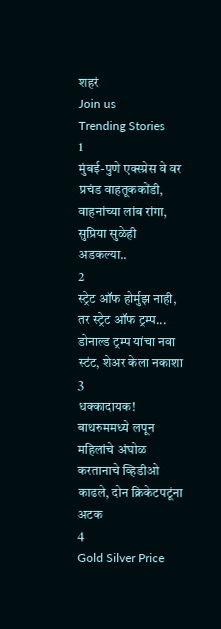शहरं
Join us
Trending Stories
1
मुंबई-पुणे एक्स्प्रेस वे वर प्रचंड वाहतूककोंडी, वाहनांच्या लांब रांगा, सुप्रिया सुळेही अडकल्या..
2
स्ट्रेट ऑफ होर्मुझ नाही, तर स्ट्रेट ऑफ ट्रम्प... डोनाल्ड ट्रम्प यांचा नवा स्टंट, शेअर केला नकाशा
3
धक्कादायक! बाथरुममध्ये लपून महिलांचे अंघोळ करतानाचे व्हिडीओ काढले, दोन क्रिकेटपटूंना अटक
4
Gold Silver Price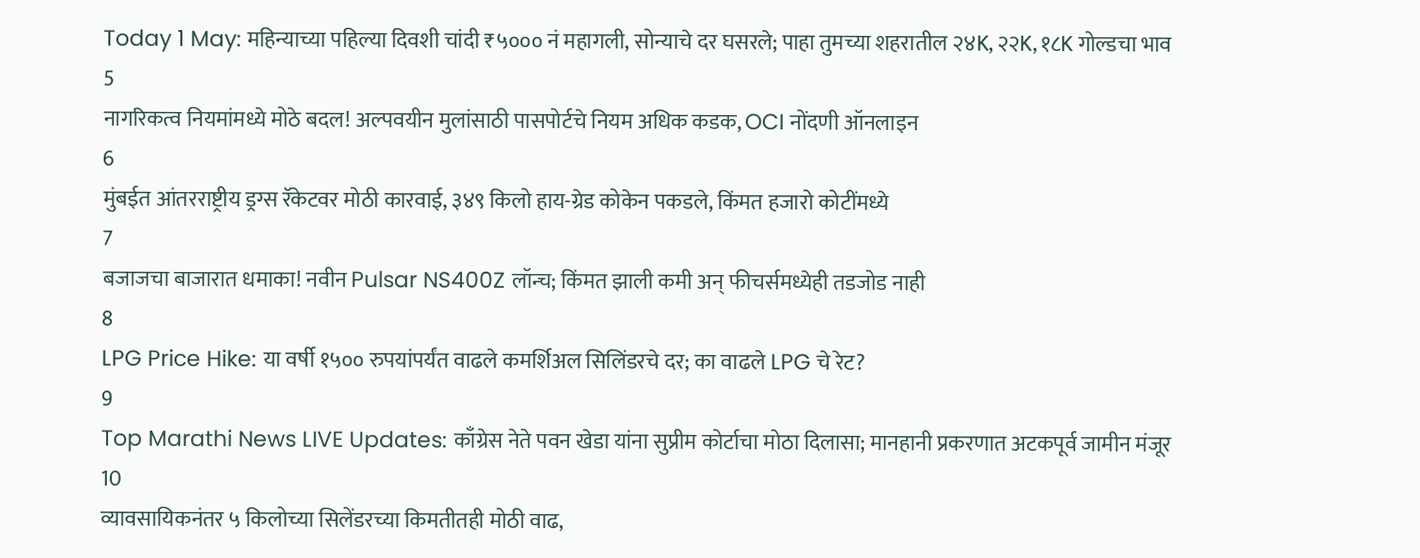Today 1 May: महिन्याच्या पहिल्या दिवशी चांदी ₹५००० नं महागली, सोन्याचे दर घसरले; पाहा तुमच्या शहरातील २४K, २२K, १८K गोल्डचा भाव
5
नागरिकत्व नियमांमध्ये मोठे बदल! अल्पवयीन मुलांसाठी पासपोर्टचे नियम अधिक कडक, OCI नोंदणी ऑनलाइन
6
मुंबईत आंतरराष्ट्रीय ड्रग्स रॅकेटवर मोठी कारवाई, ३४९ किलो हाय-ग्रेड कोकेन पकडले, किंमत हजारो कोटींमध्ये
7
बजाजचा बाजारात धमाका! नवीन Pulsar NS400Z लॉन्च; किंमत झाली कमी अन् फीचर्समध्येही तडजोड नाही
8
LPG Price Hike: या वर्षी १५०० रुपयांपर्यंत वाढले कमर्शिअल सिलिंडरचे दर; का वाढले LPG चे रेट?
9
Top Marathi News LIVE Updates: काँग्रेस नेते पवन खेडा यांना सुप्रीम कोर्टाचा मोठा दिलासा; मानहानी प्रकरणात अटकपूर्व जामीन मंजूर
10
व्यावसायिकनंतर ५ किलोच्या सिलेंडरच्या किमतीतही मोठी वाढ,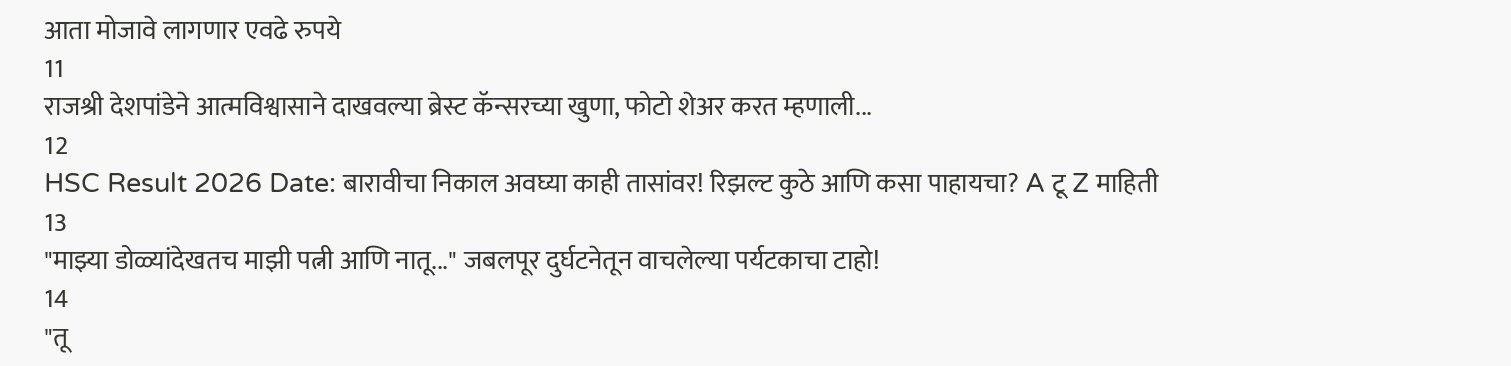आता मोजावे लागणार एवढे रुपये
11
राजश्री देशपांडेने आत्मविश्वासाने दाखवल्या ब्रेस्ट कॅन्सरच्या खुणा, फोटो शेअर करत म्हणाली...
12
HSC Result 2026 Date: बारावीचा निकाल अवघ्या काही तासांवर! रिझल्ट कुठे आणि कसा पाहायचा? A टू Z माहिती
13
"माझ्या डोळ्यांदेखतच माझी पत्नी आणि नातू..." जबलपूर दुर्घटनेतून वाचलेल्या पर्यटकाचा टाहो!
14
"तू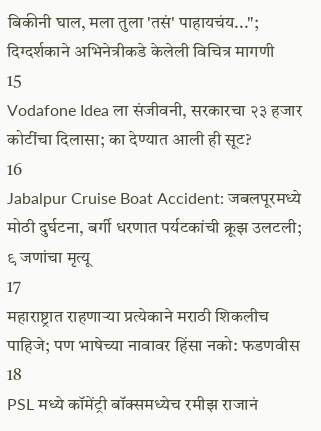बिकीनी घाल, मला तुला 'तसं' पाहायचंय..."; दिग्दर्शकाने अभिनेत्रीकडे केलेली विचित्र मागणी
15
Vodafone Idea ला संजीवनी, सरकारचा २३ हजार कोटींचा दिलासा; का देण्यात आली ही सूट?
16
Jabalpur Cruise Boat Accident: जबलपूरमध्ये मोठी दुर्घटना, बर्गी धरणात पर्यटकांची क्रूझ उलटली; ९ जणांचा मृत्यू
17
महाराष्ट्रात राहणाऱ्या प्रत्येकाने मराठी शिकलीच पाहिजे; पण भाषेच्या नावावर हिंसा नको: फडणवीस
18
PSL मध्ये कॉमेंट्री बॉक्समध्येच रमीझ राजानं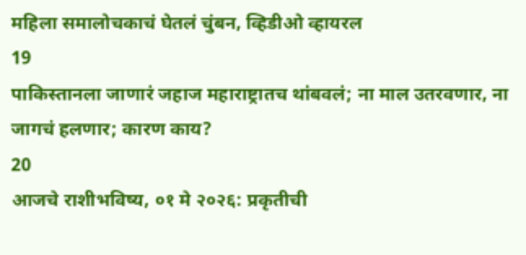महिला समालोचकाचं घेतलं चुंबन, व्हिडीओ व्हायरल
19
पाकिस्तानला जाणारं जहाज महाराष्ट्रातच थांबवलं; ना माल उतरवणार, ना जागचं हलणार; कारण काय?
20
आजचे राशीभविष्य, ०१ मे २०२६: प्रकृतीची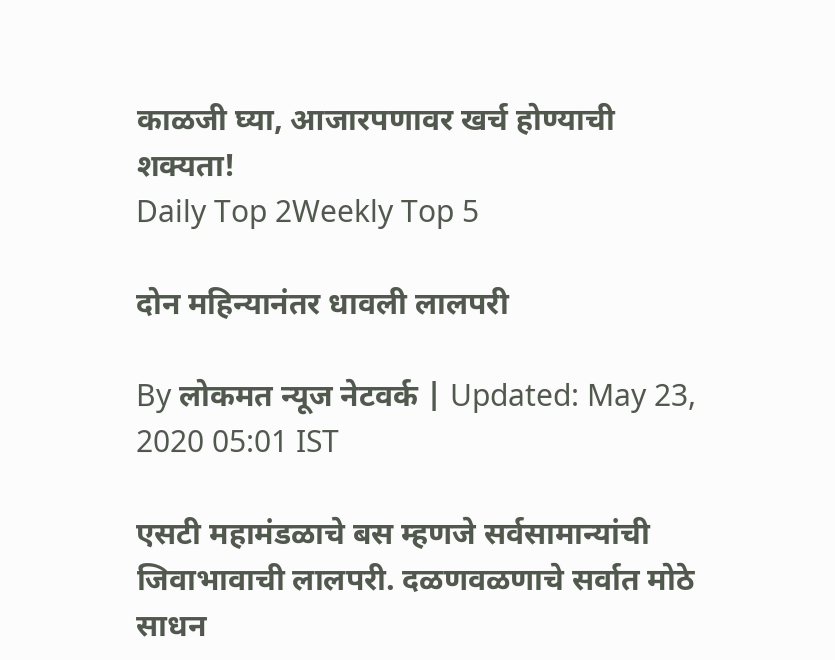काळजी घ्या, आजारपणावर खर्च होण्याची शक्यता!
Daily Top 2Weekly Top 5

दोन महिन्यानंतर धावली लालपरी

By लोकमत न्यूज नेटवर्क | Updated: May 23, 2020 05:01 IST

एसटी महामंडळाचे बस म्हणजे सर्वसामान्यांची जिवाभावाची लालपरी. दळणवळणाचे सर्वात मोठे साधन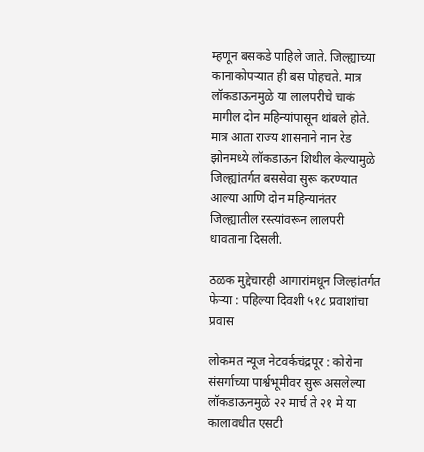म्हणून बसकडे पाहिले जाते. जिल्ह्याच्या कानाकोपऱ्यात ही बस पोहचते. मात्र लॉकडाऊनमुळे या लालपरीचे चाकं मागील दोन महिन्यांपासून थांबले होते. मात्र आता राज्य शासनाने नान रेड झोनमध्ये लॉकडाऊन शिथील केल्यामुळे जिल्ह्यांतर्गत बससेवा सुरू करण्यात आल्या आणि दोन महिन्यानंतर जिल्ह्यातील रस्त्यांवरून लालपरी धावताना दिसली.

ठळक मुद्देचारही आगारांमधून जिल्हांतर्गत फेऱ्या : पहिल्या दिवशी ५१८ प्रवाशांचा प्रवास

लोकमत न्यूज नेटवर्कचंद्रपूर : कोरोना संसर्गाच्या पार्श्वभूमीवर सुरू असलेल्या लॉकडाऊनमुळे २२ मार्च ते २१ मे या कालावधीत एसटी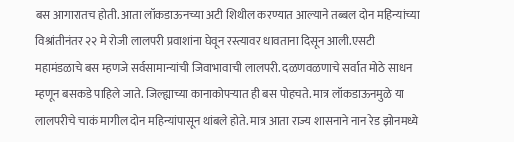बस आगारातच होती. आता लॉकडाऊनच्या अटी शिथील करण्यात आल्याने तब्बल दोन महिन्यांच्या विश्रांतीनंतर २२ मे रोजी लालपरी प्रवाशांना घेवून रस्त्यावर धावताना दिसून आली.एसटी महामंडळाचे बस म्हणजे सर्वसामान्यांची जिवाभावाची लालपरी. दळणवळणाचे सर्वात मोठे साधन म्हणून बसकडे पाहिले जाते. जिल्ह्याच्या कानाकोपऱ्यात ही बस पोहचते. मात्र लॉकडाऊनमुळे या लालपरीचे चाकं मागील दोन महिन्यांपासून थांबले होते. मात्र आता राज्य शासनाने नान रेड झोनमध्ये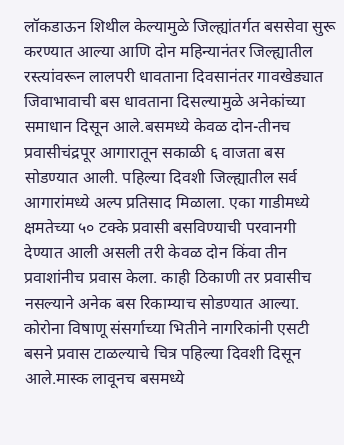लॉकडाऊन शिथील केल्यामुळे जिल्ह्यांतर्गत बससेवा सुरू करण्यात आल्या आणि दोन महिन्यानंतर जिल्ह्यातील रस्त्यांवरून लालपरी धावताना दिवसानंतर गावखेड्यात जिवाभावाची बस धावताना दिसल्यामुळे अनेकांच्या समाधान दिसून आले.बसमध्ये केवळ दोन-तीनच प्रवासीचंद्रपूर आगारातून सकाळी ६ वाजता बस सोडण्यात आली. पहिल्या दिवशी जिल्ह्यातील सर्व आगारांमध्ये अल्प प्रतिसाद मिळाला. एका गाडीमध्ये क्षमतेच्या ५० टक्के प्रवासी बसविण्याची परवानगी देण्यात आली असली तरी केवळ दोन किंवा तीन प्रवाशांनीच प्रवास केला. काही ठिकाणी तर प्रवासीच नसल्याने अनेक बस रिकाम्याच सोडण्यात आल्या. कोरोना विषाणू संसर्गाच्या भितीने नागरिकांनी एसटी बसने प्रवास टाळल्याचे चित्र पहिल्या दिवशी दिसून आले.मास्क लावूनच बसमध्ये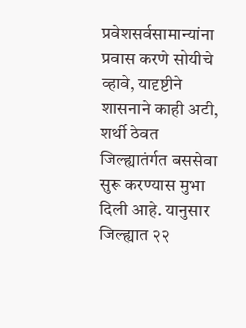प्रवेशसर्वसामान्यांना प्रवास करणे सोयीचे व्हावे, यादृष्टीने शासनाने काही अटी, शर्थी ठेवत जिल्ह्यातंर्गत बससेवा सुरू करण्यास मुभा दिली आहे. यानुसार जिल्ह्यात २२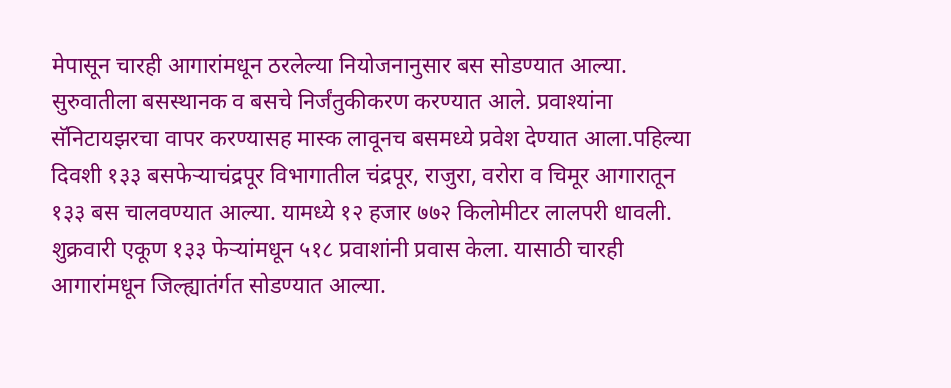मेपासून चारही आगारांमधून ठरलेल्या नियोजनानुसार बस सोडण्यात आल्या. सुरुवातीला बसस्थानक व बसचे निर्जंतुकीकरण करण्यात आले. प्रवाश्यांना सॅनिटायझरचा वापर करण्यासह मास्क लावूनच बसमध्ये प्रवेश देण्यात आला.पहिल्या दिवशी १३३ बसफेऱ्याचंद्रपूर विभागातील चंद्रपूर, राजुरा, वरोरा व चिमूर आगारातून १३३ बस चालवण्यात आल्या. यामध्ये १२ हजार ७७२ किलोमीटर लालपरी धावली. शुक्रवारी एकूण १३३ फेऱ्यांमधून ५१८ प्रवाशांनी प्रवास केला. यासाठी चारही आगारांमधून जिल्ह्यातंर्गत सोडण्यात आल्या.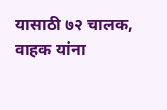यासाठी ७२ चालक, वाहक यांना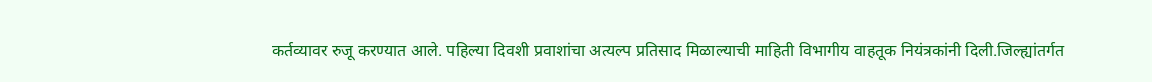कर्तव्यावर रुजू करण्यात आले. पहिल्या दिवशी प्रवाशांचा अत्यल्प प्रतिसाद मिळाल्याची माहिती विभागीय वाहतूक नियंत्रकांनी दिली.जिल्ह्यांतर्गत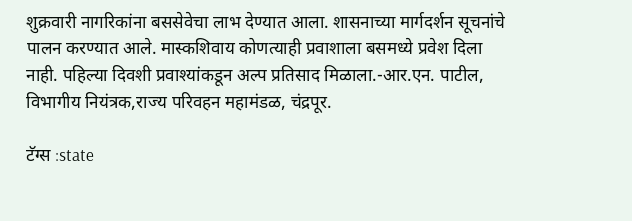शुक्रवारी नागरिकांना बससेवेचा लाभ देण्यात आला. शासनाच्या मार्गदर्शन सूचनांचे पालन करण्यात आले. मास्कशिवाय कोणत्याही प्रवाशाला बसमध्ये प्रवेश दिला नाही. पहिल्या दिवशी प्रवाश्यांकडून अल्प प्रतिसाद मिळाला.-आर.एन. पाटील, विभागीय नियंत्रक,राज्य परिवहन महामंडळ, चंद्रपूर.

टॅग्स :state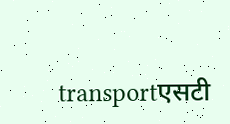transportएसटी